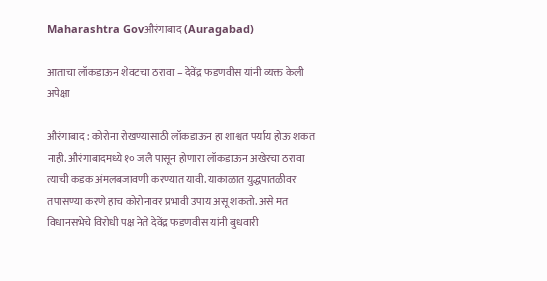Maharashtra Govऔरंगाबाद (Auragabad)

आताचा लॉकडाऊन शेवटचा ठरावा – देवेंद्र फडणवीस यांनी व्यक्त केली अपेक्षा

औरंगाबाद : कोरोना रोखण्यासाठी लॉकडाऊन हा शाश्वत पर्याय होऊ शकत नाही. औरंगाबादमध्ये १० जलै पासून होणारा लॉकडाऊन अखेरचा ठरावा त्याची कडक अंमलबजावणी करण्यात यावी. याकाळात युद्धपातळीवर तपासण्या करणे हाच कोरोनावर प्रभावी उपाय असू शकतो. असे मत विधानसभेचे विरोधी पक्ष नेते देवेंद्र फडणवीस यांनी बुधवारी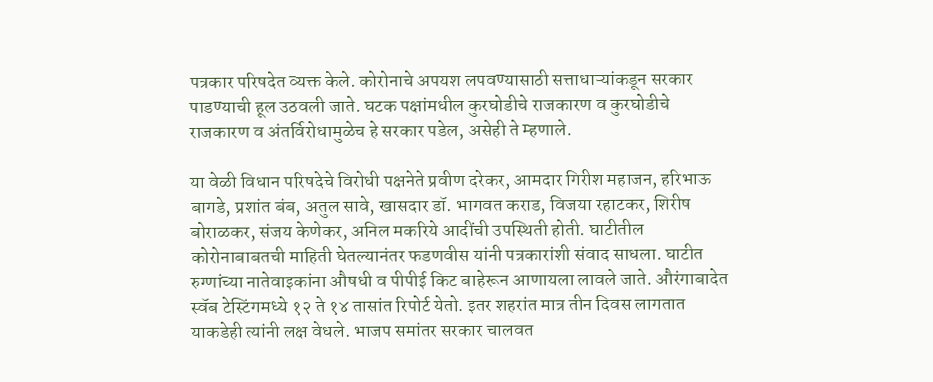पत्रकार परिषदेत व्यक्त केले. कोरोनाचे अपयश लपवण्यासाठी सत्ताधाऱ्यांकडून सरकार पाडण्याची हूल उठवली जाते. घटक पक्षांमधील कुरघोडीचे राजकारण व कुरघोडीचे राजकारण व अंतर्विरोधामुळेच हे सरकार पडेल, असेही ते म्हणाले.

या वेळी विधान परिषदेचे विरोधी पक्षनेते प्रवीण दरेकर, आमदार गिरीश महाजन, हरिभाऊ बागडे, प्रशांत बंब, अतुल सावे, खासदार डॉ. भागवत कराड, विजया रहाटकर, शिरीष बोराळकर, संजय केणेकर, अनिल मकरिये आदींची उपस्थिती होती. घाटीतील कोरोनाबाबतची माहिती घेतल्यानंतर फडणवीस यांनी पत्रकारांशी संवाद साधला. घाटीत रुग्णांच्या नातेवाइकांना औषधी व पीपीई किट बाहेरून आणायला लावले जाते. औरंगाबादेत स्वॅब टेस्टिंगमध्ये १२ ते १४ तासांत रिपोर्ट येतो. इतर शहरांत मात्र तीन दिवस लागतात याकडेही त्यांनी लक्ष वेधले. भाजप समांतर सरकार चालवत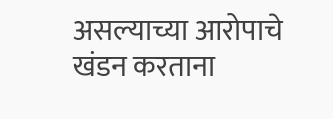असल्याच्या आरोपाचे खंडन करताना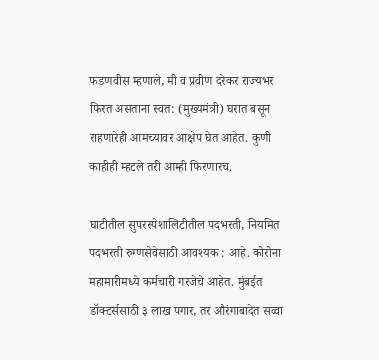फडणवीस म्हणाले, मी व प्रवीण दरेकर राज्यभर फिरत असताना स्वत: (मुख्यमंत्री) घरात बसून राहणारेही आमच्यावर आक्षेप घेत आहेत. कुणी काहीही म्हटले तरी आम्ही फिरणारच.

घाटीतील सुपरस्पेशालिटीतील पदभरती, नियमित पदभरती रुग्णसेवेसाठी आवश्यक : आहे. कोरोना महामारीमध्ये कर्मचारी गरजेचे आहेत. मुंबईत डॉक्टर्ससाठी ३ लाख पगार, तर औरंगाबादेत सव्वा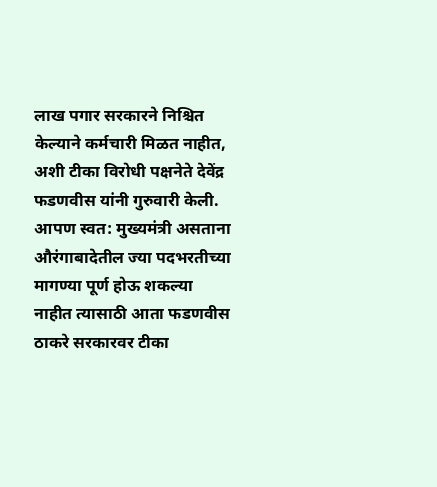लाख पगार सरकारने निश्चित केल्याने कर्मचारी मिळत नाहीत, अशी टीका विरोधी पक्षनेते देवेंद्र फडणवीस यांनी गुरुवारी केली. आपण स्वत: मुख्यमंत्री असताना औरंगाबादेतील ज्या पदभरतीच्या मागण्या पूर्ण होऊ शकल्या नाहीत त्यासाठी आता फडणवीस ठाकरे सरकारवर टीका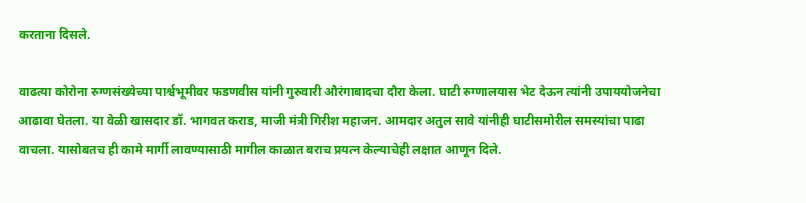करताना दिसले.

वाढत्या कोरोना रुग्णसंख्येच्या पार्श्वभूमीवर फडणवीस यांनी गुरुवारी औरंगाबादचा दौरा केला. घाटी रुग्णालयास भेट देऊन त्यांनी उपाययोजनेचा आढावा घेतला. या वेळी खासदार डॉ. भागवत कराड, माजी मंत्री गिरीश महाजन. आमदार अतुल सावे यांनीही घाटीसमोरील समस्यांचा पाढा वाचला. यासोबतच ही कामे मार्गी लावण्यासाठी मागील काळात बराच प्रयत्न केल्याचेही लक्षात आणून दिले.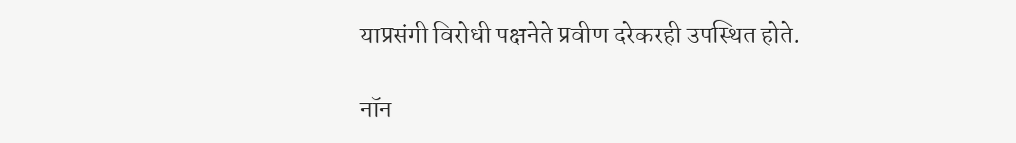याप्रसंगी विरोधी पक्षनेते प्रवीण दरेकरही उपस्थित होते.

नॉन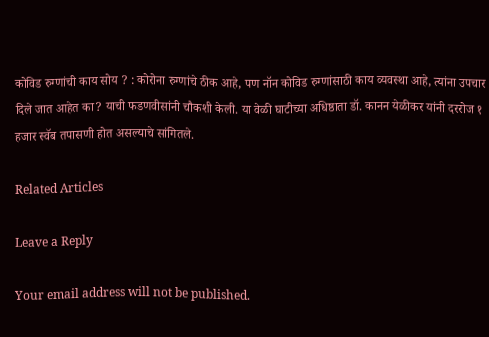कोविड रुग्णांची काय सोय ? : कोरोना रुग्णांचे ठीक आहे, पण नॉन कोविड रुग्णांसाठी काय व्यवस्था आहे, त्यांना उपचार दिले जात आहेत का? याची फडणवीसांनी चौकशी केली. या वेळी घाटीच्या अधिष्ठाता डॉ. कानन येळीकर यांनी दररोज १ हजार स्वॅब तपासणी होत असल्याचे सांगितले.

Related Articles

Leave a Reply

Your email address will not be published.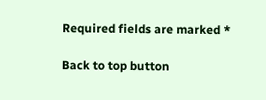Required fields are marked *

Back to top button